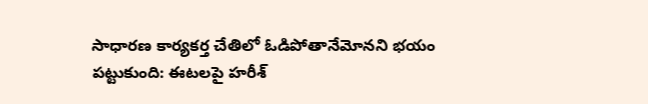సాధారణ కార్యకర్త చేతిలో ఓడిపోతానేమోనని భయం పట్టుకుంది: ఈటలపై హరీశ్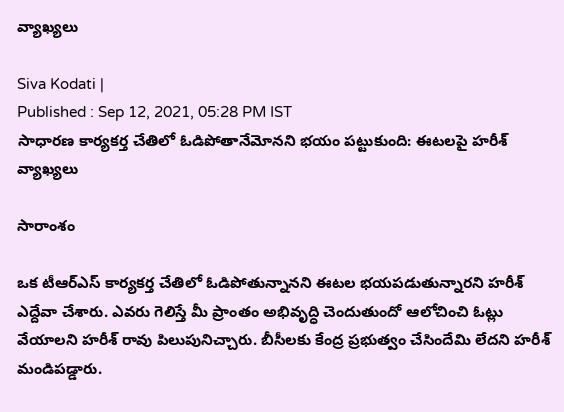వ్యాఖ్యలు

Siva Kodati |
Published : Sep 12, 2021, 05:28 PM IST
సాధారణ కార్యకర్త చేతిలో ఓడిపోతానేమోనని భయం పట్టుకుంది: ఈటలపై హరీశ్ వ్యాఖ్యలు

సారాంశం

ఒక టీఆర్ఎస్ కార్యకర్త చేతిలో ఓడిపోతున్నానని ఈటల భయపడుతున్నారని హరీశ్ ఎద్దేవా చేశారు. ఎవరు గెలిస్తే మీ ప్రాంతం అభివృద్ధి చెందుతుందో ఆలోచించి ఓట్లు వేయాలని హరీశ్ రావు పిలుపునిచ్చారు. బీసీలకు కేంద్ర ప్రభుత్వం చేసిందేమి లేదని హరీశ్ మండిపడ్డారు.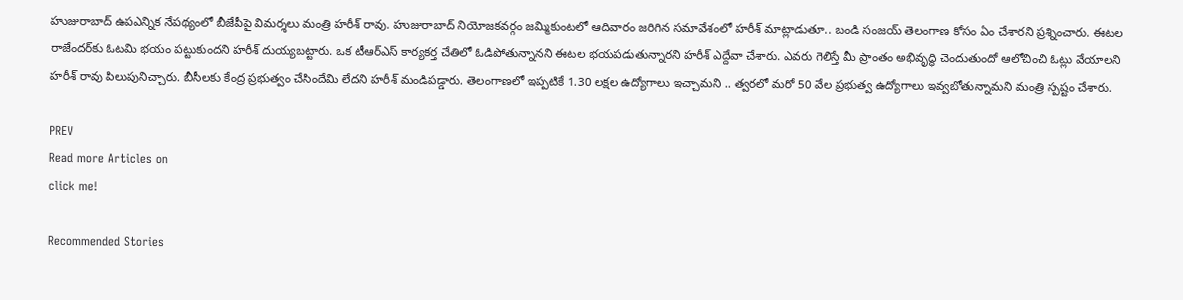హుజురాబాద్ ఉపఎన్నిక నేపథ్యంలో బీజేపీపై విమర్శలు మంత్రి హరీశ్ రావు. హుజురాబాద్ నియోజకవర్గం జమ్మికుంటలో ఆదివారం జరిగిన సమావేశంలో హరీశ్ మాట్లాడుతూ.. బండి సంజయ్ తెలంగాణ కోసం ఏం చేశారని ప్రశ్నించారు. ఈటల రాజేందర్‌కు ఓటమి భయం పట్టుకుందని హరీశ్ దుయ్యబట్టారు. ఒక టీఆర్ఎస్ కార్యకర్త చేతిలో ఓడిపోతున్నానని ఈటల భయపడుతున్నారని హరీశ్ ఎద్దేవా చేశారు. ఎవరు గెలిస్తే మీ ప్రాంతం అభివృద్ధి చెందుతుందో ఆలోచించి ఓట్లు వేయాలని హరీశ్ రావు పిలుపునిచ్చారు. బీసీలకు కేంద్ర ప్రభుత్వం చేసిందేమి లేదని హరీశ్ మండిపడ్డారు. తెలంగాణలో ఇప్పటికే 1.30 లక్షల ఉద్యోగాలు ఇచ్చామని .. త్వరలో మరో 50 వేల ప్రభుత్వ ఉద్యోగాలు ఇవ్వబోతున్నామని మంత్రి స్పష్టం చేశారు.

PREV
Read more Articles on
click me!

Recommended Stories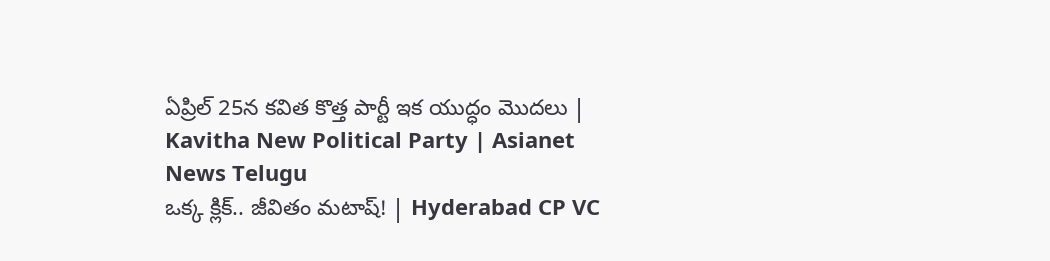ఏప్రిల్ 25న కవిత కొత్త పార్టీ ఇక యుద్ధం మొదలు | Kavitha New Political Party | Asianet News Telugu
ఒక్క క్లిక్.. జీవితం మటాష్! | Hyderabad CP VC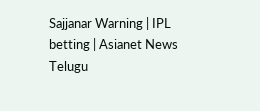Sajjanar Warning | IPL betting | Asianet News Telugu